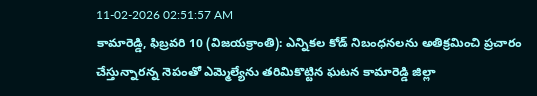11-02-2026 02:51:57 AM
కామారెడ్డి, ఫిబ్రవరి 10 (విజయక్రాంతి): ఎన్నికల కోడ్ నిబంధనలను అతిక్రమించి ప్రచారం చేస్తున్నారన్న నెపంతో ఎమ్మెల్యేను తరిమికొట్టిన ఘటన కామారెడ్డి జిల్లా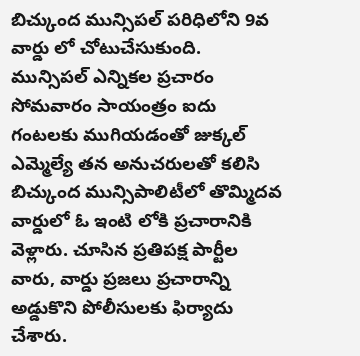బిచ్కుంద మున్సిపల్ పరిధిలోని 9వ వార్డు లో చోటుచేసుకుంది. మున్సిపల్ ఎన్నికల ప్రచారం సోమవారం సాయంత్రం ఐదు గంటలకు ముగియడంతో జుక్కల్ ఎమ్మెల్యే తన అనుచరులతో కలిసి బిచ్కుంద మున్సిపాలిటీలో తొమ్మిదవ వార్డులో ఓ ఇంటి లోకి ప్రచారానికి వెళ్లారు. చూసిన ప్రతిపక్ష పార్టీల వారు, వార్డు ప్రజలు ప్రచారాన్ని అడ్డుకొని పోలీసులకు ఫిర్యాదు చేశారు.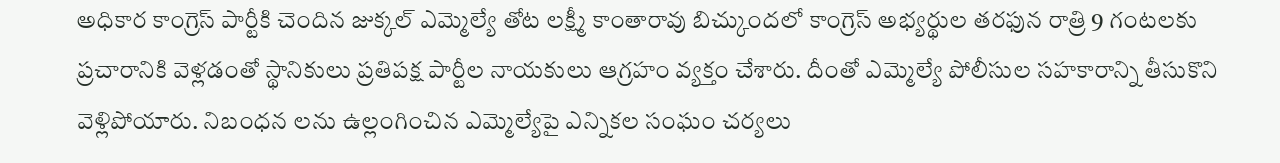అధికార కాంగ్రెస్ పార్టీకి చెందిన జుక్కల్ ఎమ్మెల్యే తోట లక్ష్మీ కాంతారావు బిచ్కుందలో కాంగ్రెస్ అభ్యర్థుల తరఫున రాత్రి 9 గంటలకు ప్రచారానికి వెళ్లడంతో స్థానికులు ప్రతిపక్ష పార్టీల నాయకులు ఆగ్రహం వ్యక్తం చేశారు. దీంతో ఎమ్మెల్యే పోలీసుల సహకారాన్ని తీసుకొని వెళ్లిపోయారు. నిబంధన లను ఉల్లంగించిన ఎమ్మెల్యేపై ఎన్నికల సంఘం చర్యలు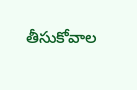తీసుకోవాల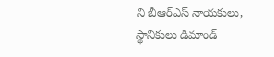ని బీఆర్ఎస్ నాయకులు, స్థానికులు డిమాండ్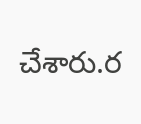చేశారు.ర